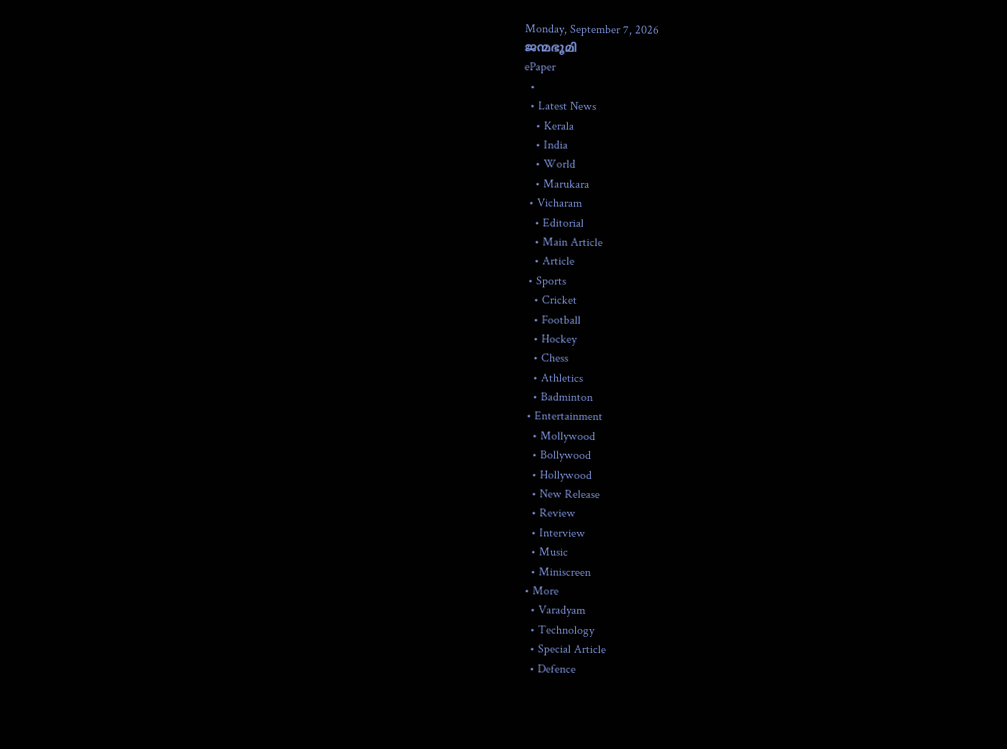Monday, September 7, 2026
ജന്മഭൂമി
ePaper
  •
  • Latest News
    • Kerala
    • India
    • World
    • Marukara
  • Vicharam
    • Editorial
    • Main Article
    • Article
  • Sports
    • Cricket
    • Football
    • Hockey
    • Chess
    • Athletics
    • Badminton
  • Entertainment
    • Mollywood
    • Bollywood
    • Hollywood
    • New Release
    • Review
    • Interview
    • Music
    • Miniscreen
  • More
    • Varadyam
    • Technology
    • Special Article
    • Defence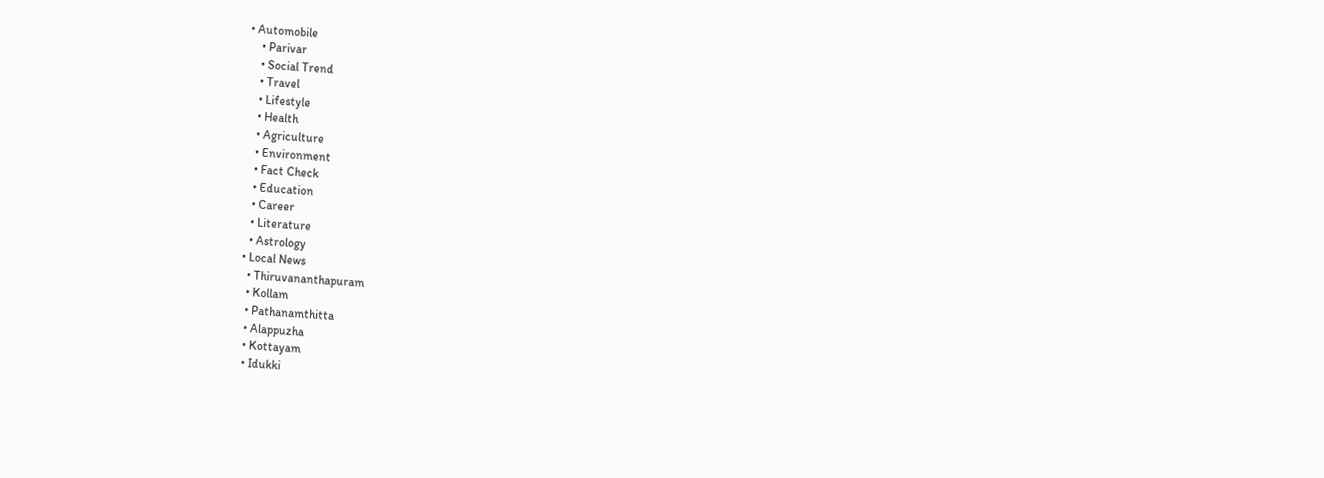• Automobile
    • Parivar
    • Social Trend
    • Travel
    • Lifestyle
    • Health
    • Agriculture
    • Environment
    • Fact Check
    • Education
    • Career
    • Literature
    • Astrology
  • Local News
    • Thiruvananthapuram
    • Kollam
    • Pathanamthitta
    • Alappuzha
    • Kottayam
    • Idukki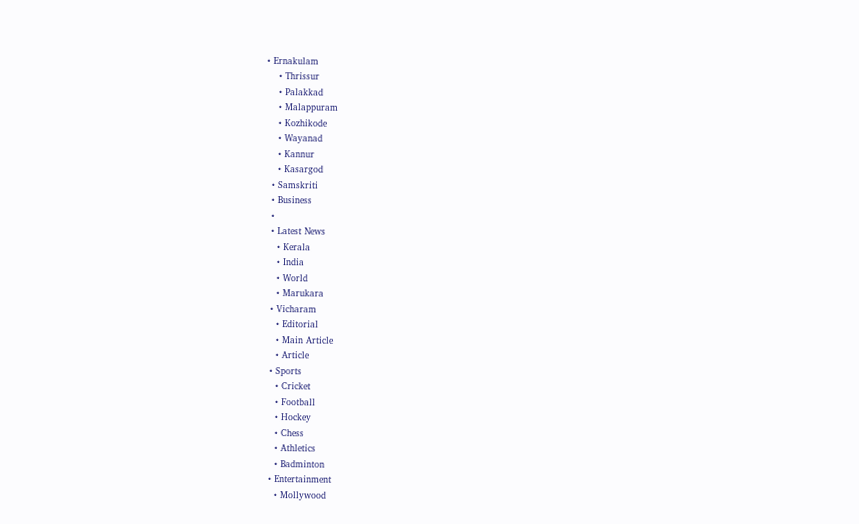• Ernakulam
    • Thrissur
    • Palakkad
    • Malappuram
    • Kozhikode
    • Wayanad
    • Kannur
    • Kasargod
  • Samskriti
  • Business
  •
  • Latest News
    • Kerala
    • India
    • World
    • Marukara
  • Vicharam
    • Editorial
    • Main Article
    • Article
  • Sports
    • Cricket
    • Football
    • Hockey
    • Chess
    • Athletics
    • Badminton
  • Entertainment
    • Mollywood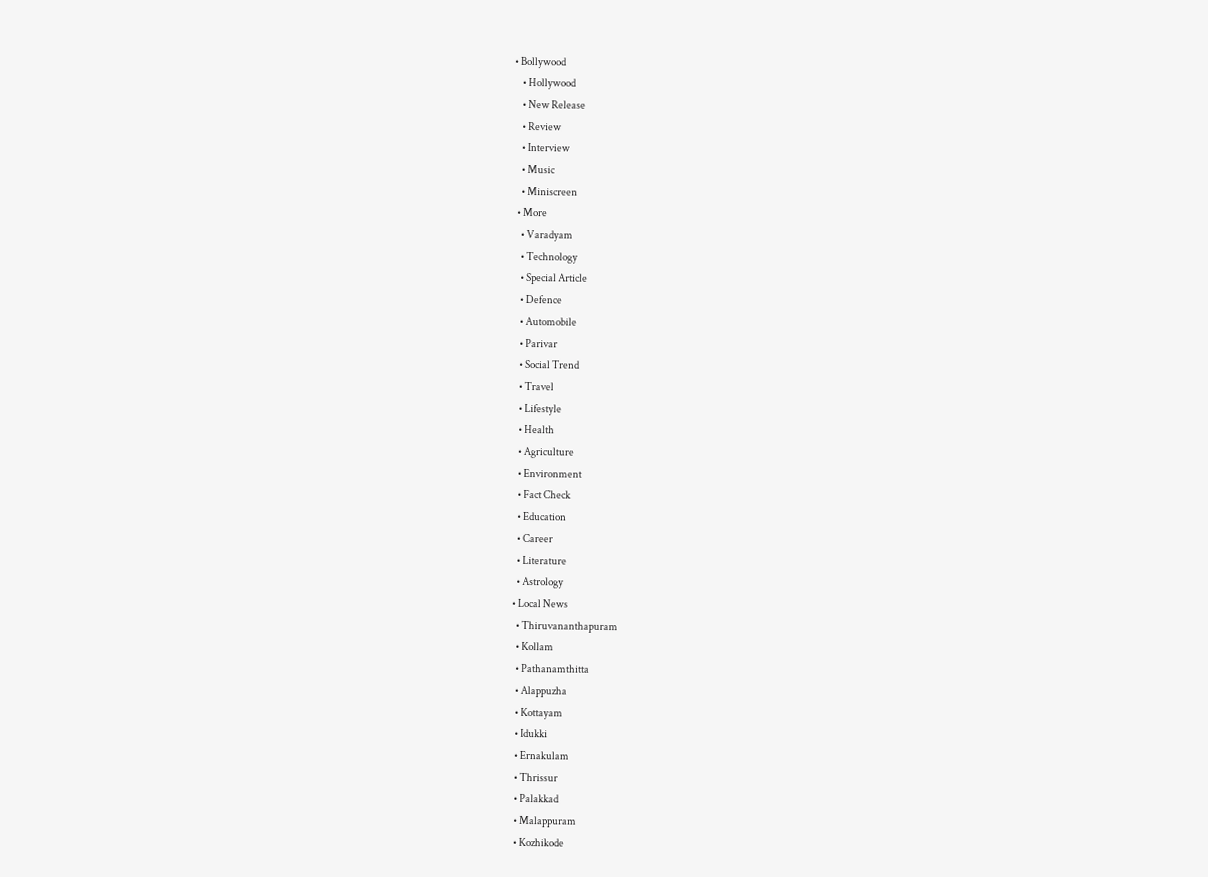• Bollywood
    • Hollywood
    • New Release
    • Review
    • Interview
    • Music
    • Miniscreen
  • More
    • Varadyam
    • Technology
    • Special Article
    • Defence
    • Automobile
    • Parivar
    • Social Trend
    • Travel
    • Lifestyle
    • Health
    • Agriculture
    • Environment
    • Fact Check
    • Education
    • Career
    • Literature
    • Astrology
  • Local News
    • Thiruvananthapuram
    • Kollam
    • Pathanamthitta
    • Alappuzha
    • Kottayam
    • Idukki
    • Ernakulam
    • Thrissur
    • Palakkad
    • Malappuram
    • Kozhikode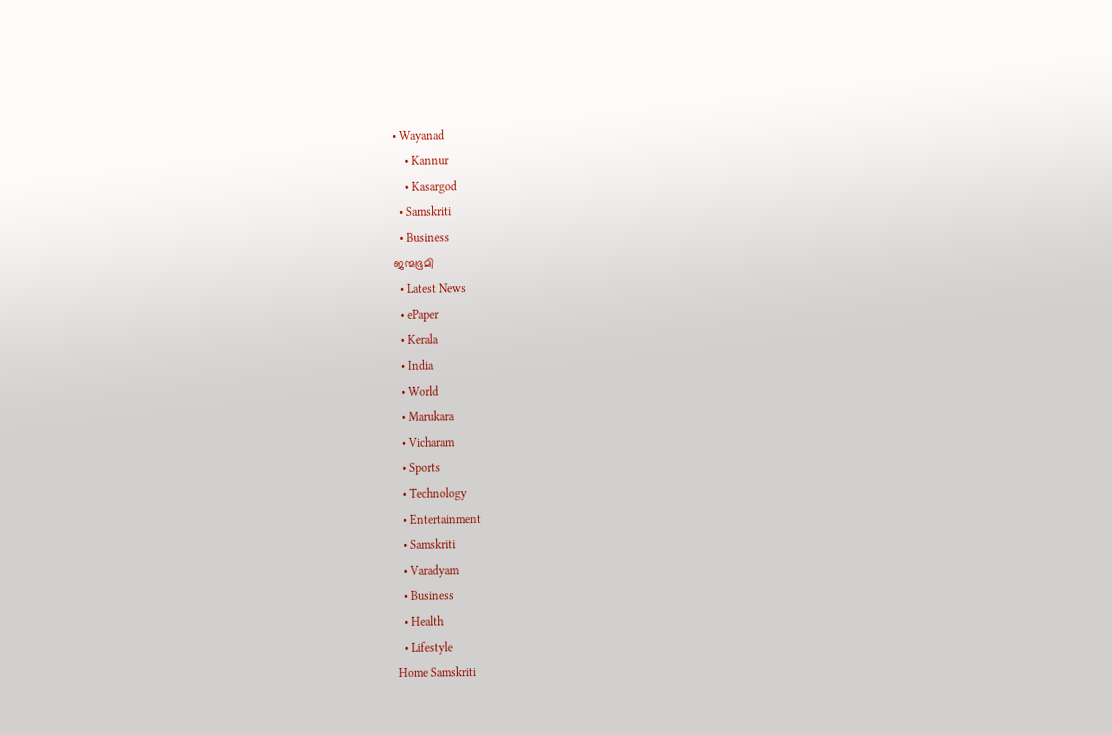• Wayanad
    • Kannur
    • Kasargod
  • Samskriti
  • Business
ജന്മഭൂമി
  • Latest News
  • ePaper
  • Kerala
  • India
  • World
  • Marukara
  • Vicharam
  • Sports
  • Technology
  • Entertainment
  • Samskriti
  • Varadyam
  • Business
  • Health
  • Lifestyle
Home Samskriti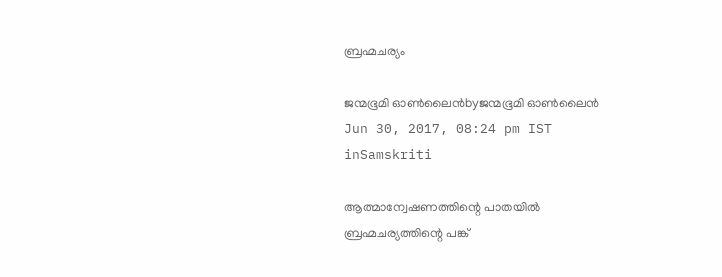ബ്രഹ്മചര്യം

ജന്മഭൂമി ഓണ്‍ലൈന്‍byജന്മഭൂമി ഓണ്‍ലൈന്‍
Jun 30, 2017, 08:24 pm IST
inSamskriti

ആത്മാന്വേഷണത്തിന്റെ പാതയില്‍ ബ്രഹ്മചര്യത്തിന്റെ പങ്ക്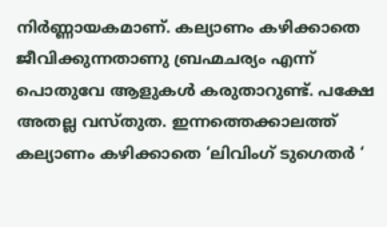നിര്‍ണ്ണായകമാണ്. കല്യാണം കഴിക്കാതെ ജീവിക്കുന്നതാണു ബ്രഹ്മചര്യം എന്ന് പൊതുവേ ആളുകള്‍ കരുതാറുണ്ട്. പക്ഷേ അതല്ല വസ്തുത. ഇന്നത്തെക്കാലത്ത് കല്യാണം കഴിക്കാതെ ‘ലിവിംഗ് ടുഗെതര്‍ ‘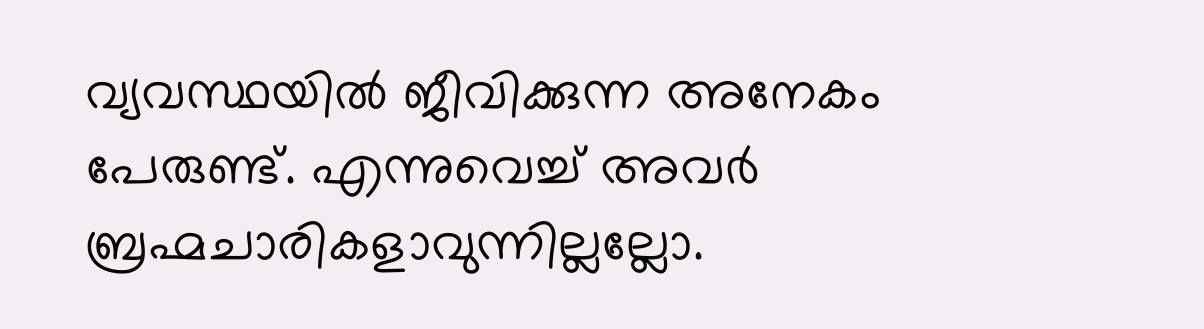വ്യവസ്ഥയില്‍ ജീവിക്കുന്ന അനേകം പേരുണ്ട്. എന്നുവെച്ച് അവര്‍ ബ്രഹ്മചാരികളാവുന്നില്ലല്ലോ.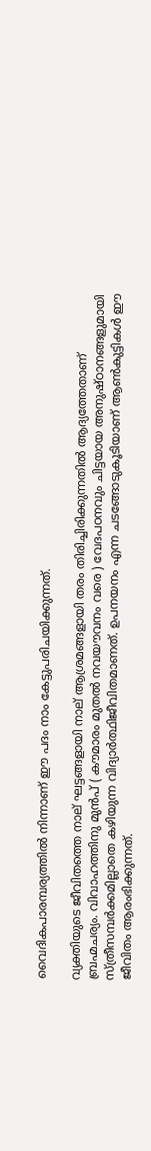വൈദികപാരമ്പര്യത്തില്‍ നിന്നാണ് ഈ പദം നാം കേട്ടുപരിചയിക്കുന്നത്.

വ്യക്തിയുടെ ജീവിതത്തെ നാല് ഘട്ടങ്ങളായി നാല് ആശ്രമങ്ങളായി തരം തിരിച്ചിരിക്കുന്നതില്‍ ആദ്യത്തേതാണ് ബ്രഹ്മചര്യം. വിവാഹത്തിനു മുന്‍പ് ( കൗമാരം മുതല്‍ നവയൗവനം വരെ ) വേദപഠനവും ചിട്ടയായ അനുഷ്ഠാനങ്ങളുമായി സ്ത്രീസമ്പര്‍ക്കമില്ലാതെ കഴിയുന്ന വിദ്യാര്‍ത്ഥിജീവിതമാണത്. ഉപനയനം എന്ന ചടങ്ങോടുകൂടിയാണ് ആണ്‍കുട്ടികള്‍ ഈ ജീവിതം ആരംഭിക്കുന്നത്.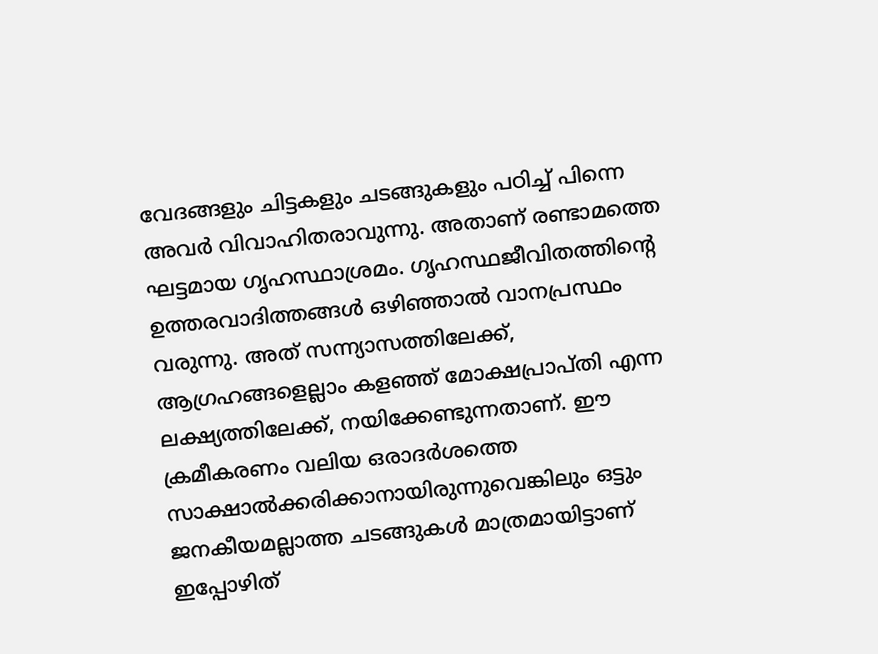വേദങ്ങളും ചിട്ടകളും ചടങ്ങുകളും പഠിച്ച് പിന്നെ അവര്‍ വിവാഹിതരാവുന്നു. അതാണ് രണ്ടാമത്തെ ഘട്ടമായ ഗൃഹസ്ഥാശ്രമം. ഗൃഹസ്ഥജീവിതത്തിന്റെ ഉത്തരവാദിത്തങ്ങള്‍ ഒഴിഞ്ഞാല്‍ വാനപ്രസ്ഥം വരുന്നു. അത് സന്ന്യാസത്തിലേക്ക്, ആഗ്രഹങ്ങളെല്ലാം കളഞ്ഞ് മോക്ഷപ്രാപ്തി എന്ന ലക്ഷ്യത്തിലേക്ക്, നയിക്കേണ്ടുന്നതാണ്. ഈ ക്രമീകരണം വലിയ ഒരാദര്‍ശത്തെ സാക്ഷാല്‍ക്കരിക്കാനായിരുന്നുവെങ്കിലും ഒട്ടും ജനകീയമല്ലാത്ത ചടങ്ങുകള്‍ മാത്രമായിട്ടാണ് ഇപ്പോഴിത്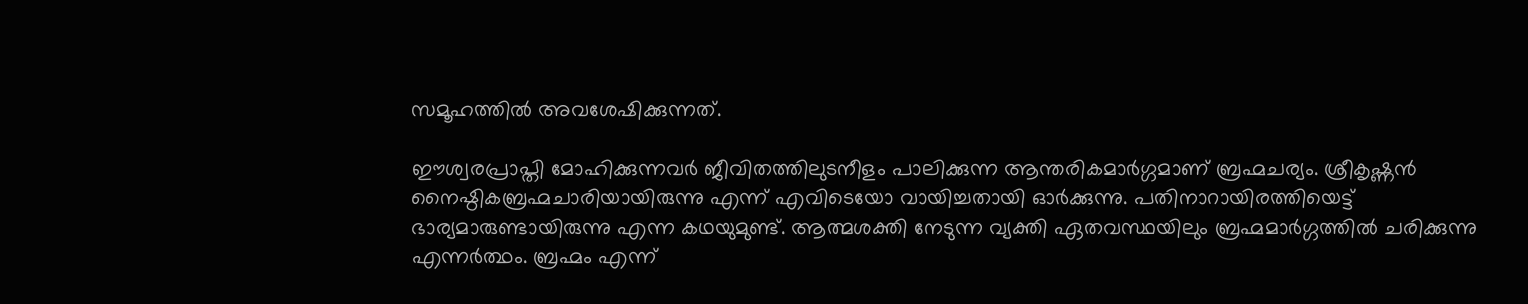സമൂഹത്തില്‍ അവശേഷിക്കുന്നത്.

ഈശ്വരപ്രാപ്തി മോഹിക്കുന്നവര്‍ ജീവിതത്തിലുടനീളം പാലിക്കുന്ന ആന്തരികമാര്‍ഗ്ഗമാണ് ബ്രഹ്മചര്യം. ശ്രീകൃഷ്ണന്‍ നൈഷ്ഠികബ്രഹ്മചാരിയായിരുന്നു എന്ന് എവിടെയോ വായിച്ചതായി ഓര്‍ക്കുന്നു. പതിനാറായിരത്തിയെട്ട് ഭാര്യമാരുണ്ടായിരുന്നു എന്ന കഥയുമുണ്ട്. ആത്മശക്തി നേടുന്ന വ്യക്തി ഏതവസ്ഥയിലും ബ്രഹ്മമാര്‍ഗ്ഗത്തില്‍ ചരിക്കുന്നു എന്നര്‍ത്ഥം. ബ്രഹ്മം എന്ന്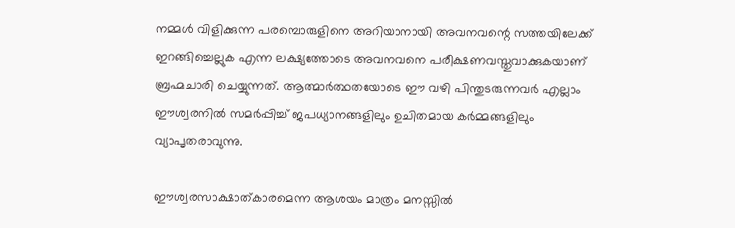നമ്മള്‍ വിളിക്കുന്ന പരമ്പൊരുളിനെ അറിയാനായി അവനവന്റെ സത്തയിലേക്ക് ഇറങ്ങിച്ചെല്ലുക എന്ന ലക്ഷ്യത്തോടെ അവനവനെ പരീക്ഷണവസ്തുവാക്കുകയാണ് ബ്രഹ്മചാരി ചെയ്യുന്നത്. ആത്മാര്‍ത്ഥതയോടെ ഈ വഴി പിന്തുടരുന്നവര്‍ എല്ലാം ഈശ്വരനില്‍ സമര്‍പ്പിച്ച് ജപധ്യാനങ്ങളിലും ഉചിതമായ കര്‍മ്മങ്ങളിലും വ്യാപൃതരാവുന്നു.

ഈശ്വരസാക്ഷാത്കാരമെന്ന ആശയം മാത്രം മനസ്സില്‍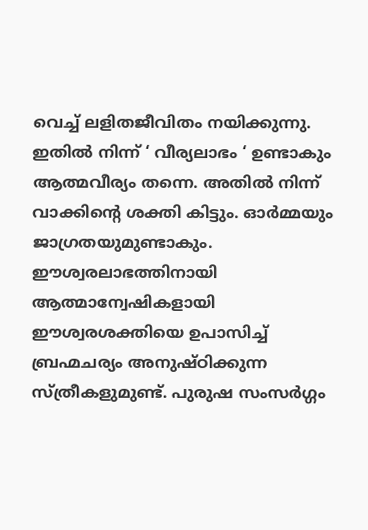വെച്ച് ലളിതജീവിതം നയിക്കുന്നു. ഇതില്‍ നിന്ന് ‘ വീര്യലാഭം ‘ ഉണ്ടാകും ആത്മവീര്യം തന്നെ. അതില്‍ നിന്ന് വാക്കിന്റെ ശക്തി കിട്ടും. ഓര്‍മ്മയും ജാഗ്രതയുമുണ്ടാകും. ഈശ്വരലാഭത്തിനായി ആത്മാന്വേഷികളായി ഈശ്വരശക്തിയെ ഉപാസിച്ച് ബ്രഹ്മചര്യം അനുഷ്ഠിക്കുന്ന സ്ത്രീകളുമുണ്ട്. പുരുഷ സംസര്‍ഗ്ഗം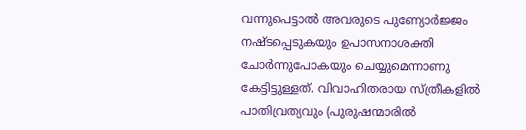വന്നുപെട്ടാല്‍ അവരുടെ പുണ്യോര്‍ജ്ജം നഷ്ടപ്പെടുകയും ഉപാസനാശക്തി ചോര്‍ന്നുപോകയും ചെയ്യുമെന്നാണു കേട്ടിട്ടുള്ളത്. വിവാഹിതരായ സ്ത്രീകളില്‍ പാതിവ്രത്യവും (പുരുഷന്മാരില്‍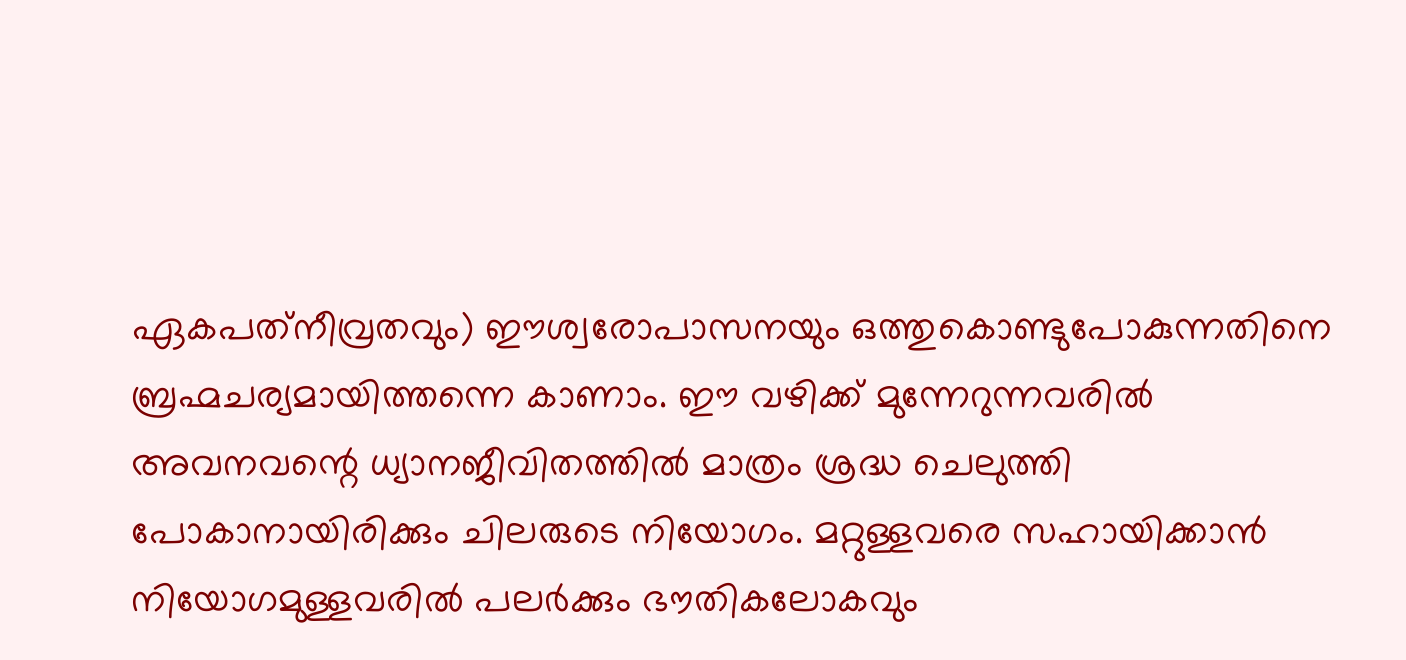ഏകപത്‌നീവ്രതവും) ഈശ്വരോപാസനയും ഒത്തുകൊണ്ടുപോകുന്നതിനെ ബ്രഹ്മചര്യമായിത്തന്നെ കാണാം. ഈ വഴിക്ക് മുന്നേറുന്നവരില്‍ അവനവന്റെ ധ്യാനജീവിതത്തില്‍ മാത്രം ശ്രദ്ധ ചെലുത്തി പോകാനായിരിക്കും ചിലരുടെ നിയോഗം. മറ്റുള്ളവരെ സഹായിക്കാന്‍ നിയോഗമുള്ളവരില്‍ പലര്‍ക്കും ഭൗതികലോകവും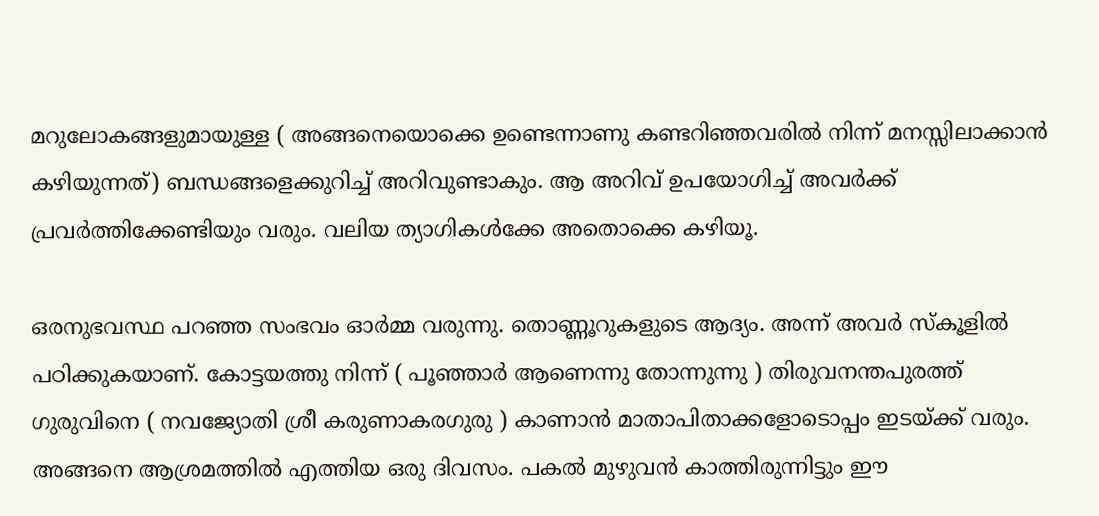മറുലോകങ്ങളുമായുള്ള ( അങ്ങനെയൊക്കെ ഉണ്ടെന്നാണു കണ്ടറിഞ്ഞവരില്‍ നിന്ന് മനസ്സിലാക്കാന്‍ കഴിയുന്നത്) ബന്ധങ്ങളെക്കുറിച്ച് അറിവുണ്ടാകും. ആ അറിവ് ഉപയോഗിച്ച് അവര്‍ക്ക് പ്രവര്‍ത്തിക്കേണ്ടിയും വരും. വലിയ ത്യാഗികള്‍ക്കേ അതൊക്കെ കഴിയൂ.

ഒരനുഭവസ്ഥ പറഞ്ഞ സംഭവം ഓര്‍മ്മ വരുന്നു. തൊണ്ണൂറുകളുടെ ആദ്യം. അന്ന് അവര്‍ സ്‌കൂളില്‍ പഠിക്കുകയാണ്. കോട്ടയത്തു നിന്ന് ( പൂഞ്ഞാര്‍ ആണെന്നു തോന്നുന്നു ) തിരുവനന്തപുരത്ത് ഗുരുവിനെ ( നവജ്യോതി ശ്രീ കരുണാകരഗുരു ) കാണാന്‍ മാതാപിതാക്കളോടൊപ്പം ഇടയ്‌ക്ക് വരും. അങ്ങനെ ആശ്രമത്തില്‍ എത്തിയ ഒരു ദിവസം. പകല്‍ മുഴുവന്‍ കാത്തിരുന്നിട്ടും ഈ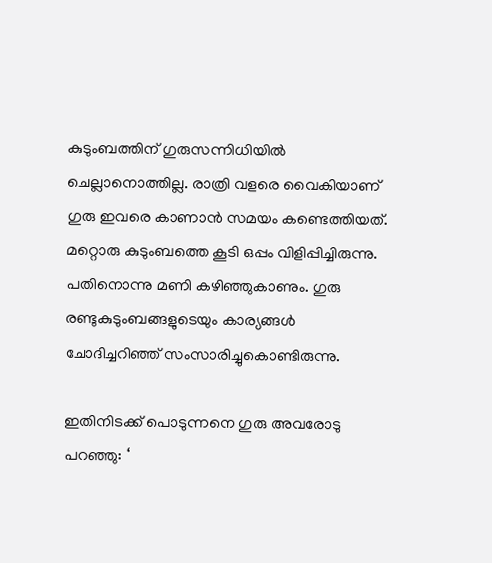കുടുംബത്തിന് ഗുരുസന്നിധിയില്‍ ചെല്ലാനൊത്തില്ല. രാത്രി വളരെ വൈകിയാണ് ഗുരു ഇവരെ കാണാന്‍ സമയം കണ്ടെത്തിയത്. മറ്റൊരു കുടുംബത്തെ കൂടി ഒപ്പം വിളിപ്പിച്ചിരുന്നു. പതിനൊന്നു മണി കഴിഞ്ഞുകാണും. ഗുരു രണ്ടുകുടുംബങ്ങളുടെയും കാര്യങ്ങള്‍ ചോദിച്ചറിഞ്ഞ് സംസാരിച്ചുകൊണ്ടിരുന്നു.

ഇതിനിടക്ക് പൊടുന്നനെ ഗുരു അവരോടു പറഞ്ഞു: ‘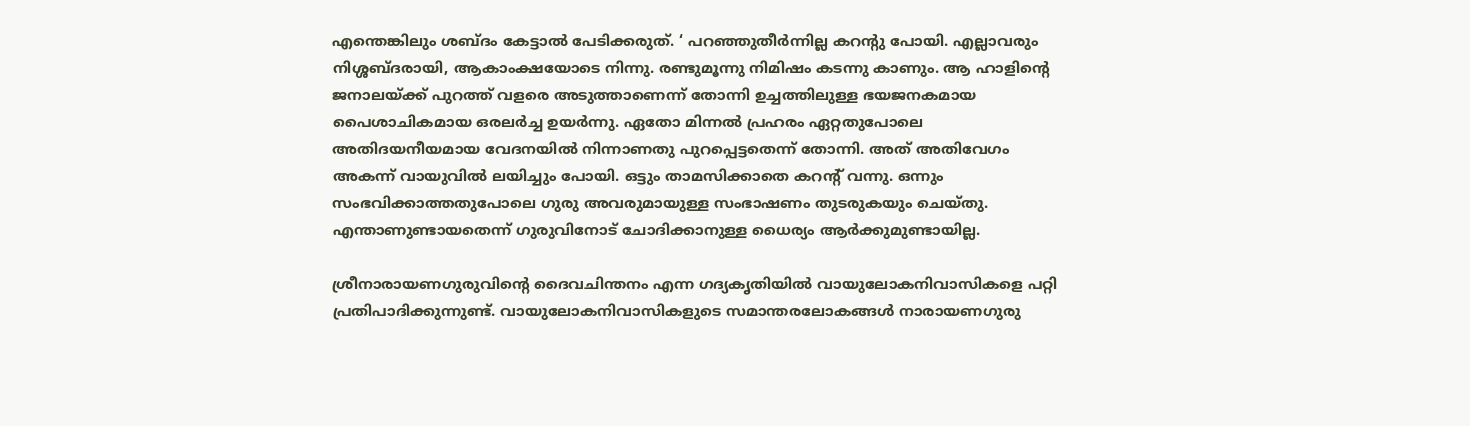എന്തെങ്കിലും ശബ്ദം കേട്ടാല്‍ പേടിക്കരുത്. ‘ പറഞ്ഞുതീര്‍ന്നില്ല കറന്റു പോയി. എല്ലാവരും നിശ്ശബ്ദരായി, ആകാംക്ഷയോടെ നിന്നു. രണ്ടുമൂന്നു നിമിഷം കടന്നു കാണും. ആ ഹാളിന്റെ ജനാലയ്‌ക്ക് പുറത്ത് വളരെ അടുത്താണെന്ന് തോന്നി ഉച്ചത്തിലുള്ള ഭയജനകമായ പൈശാചികമായ ഒരലര്‍ച്ച ഉയര്‍ന്നു. ഏതോ മിന്നല്‍ പ്രഹരം ഏറ്റതുപോലെ അതിദയനീയമായ വേദനയില്‍ നിന്നാണതു പുറപ്പെട്ടതെന്ന് തോന്നി. അത് അതിവേഗം അകന്ന് വായുവില്‍ ലയിച്ചും പോയി. ഒട്ടും താമസിക്കാതെ കറന്റ് വന്നു. ഒന്നും സംഭവിക്കാത്തതുപോലെ ഗുരു അവരുമായുള്ള സംഭാഷണം തുടരുകയും ചെയ്തു. എന്താണുണ്ടായതെന്ന് ഗുരുവിനോട് ചോദിക്കാനുള്ള ധൈര്യം ആര്‍ക്കുമുണ്ടായില്ല.

ശ്രീനാരായണഗുരുവിന്റെ ദൈവചിന്തനം എന്ന ഗദ്യകൃതിയില്‍ വായുലോകനിവാസികളെ പറ്റി പ്രതിപാദിക്കുന്നുണ്ട്. വായുലോകനിവാസികളുടെ സമാന്തരലോകങ്ങള്‍ നാരായണഗുരു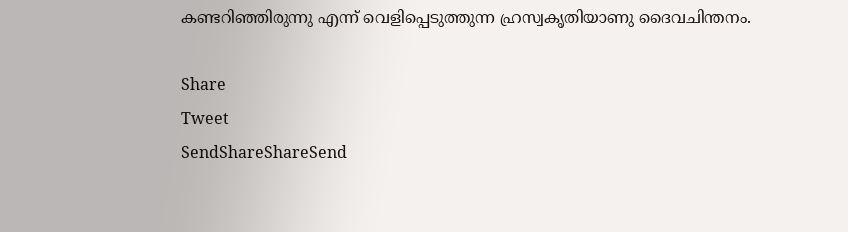കണ്ടറിഞ്ഞിരുന്നു എന്ന് വെളിപ്പെടുത്തുന്ന ഹ്രസ്വകൃതിയാണു ദൈവചിന്തനം.

Share
Tweet
SendShareShareSend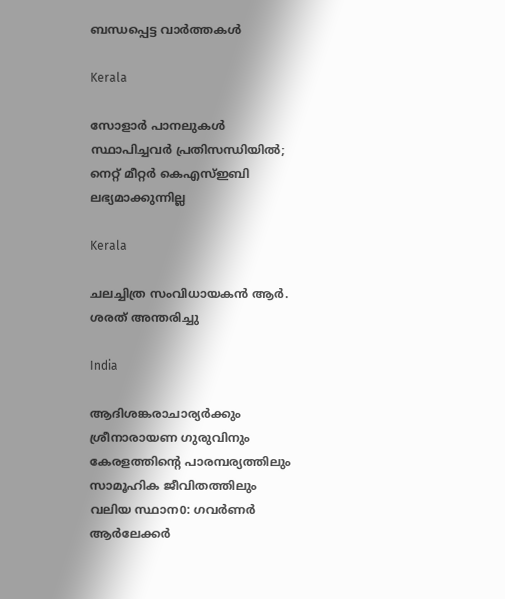ബന്ധപ്പെട്ട വാര്‍ത്തകള്‍

Kerala

സോളാര്‍ പാനലുകള്‍ സ്ഥാപിച്ചവര്‍ പ്രതിസന്ധിയില്‍; നെറ്റ് മീറ്റര്‍ കെഎസ്ഇബി ലഭ്യമാക്കുന്നില്ല

Kerala

ചലച്ചിത്ര സംവിധായകൻ ആർ. ശരത് അന്തരിച്ചു

India

ആദിശങ്കരാചാര്യർക്കും ശ്രീനാരായണ ഗുരുവിനും കേരളത്തിന്റെ പാരമ്പര്യത്തിലും സാമൂഹിക ജീവിതത്തിലും വലിയ സ്ഥാന0: ഗവർണർ ആർലേക്കർ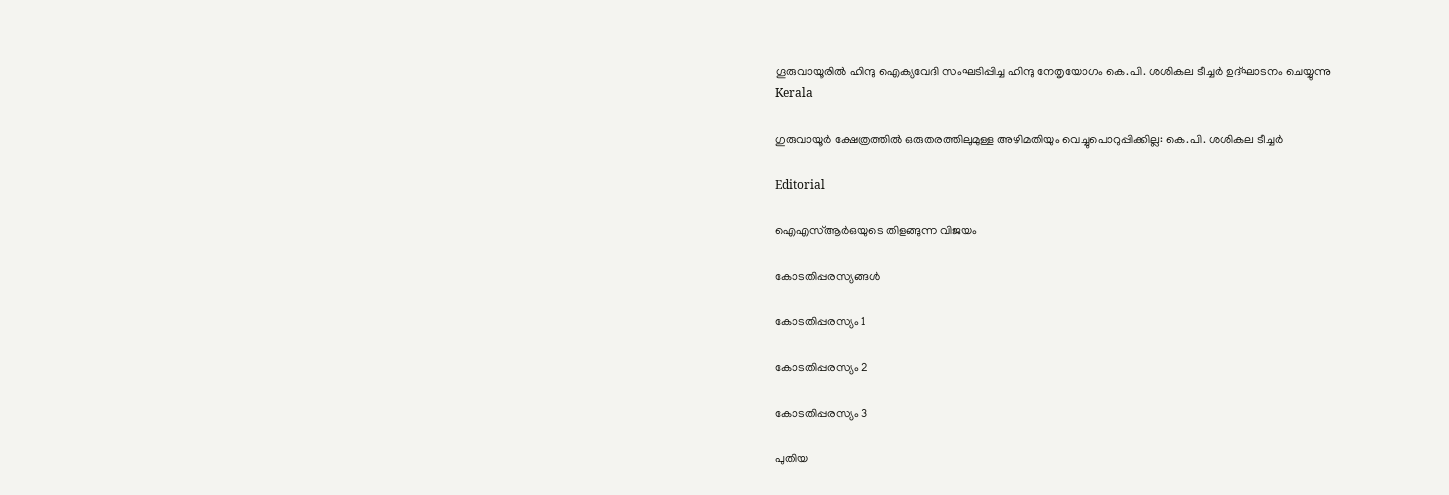ഗൂരുവായൂരില്‍ ഹിന്ദു ഐക്യവേദി സംഘടിപ്പിച്ച ഹിന്ദു നേതൃയോഗം കെ.പി. ശശികല ടീച്ചര്‍ ഉദ്ഘാടനം ചെയ്യുന്നു
Kerala

ഗുരുവായൂര്‍ ക്ഷേത്രത്തില്‍ ഒരുതരത്തിലുമുള്ള അഴിമതിയും വെച്ചുപൊറുപ്പിക്കില്ല: കെ.പി. ശശികല ടീച്ചര്‍

Editorial

ഐഎസ്ആര്‍ഒയുടെ തിളങ്ങുന്ന വിജയം

കോടതിപ്പരസ്യങ്ങള്‍

കോടതിപ്പരസ്യം 1

കോടതിപ്പരസ്യം 2

കോടതിപ്പരസ്യം 3

പുതിയ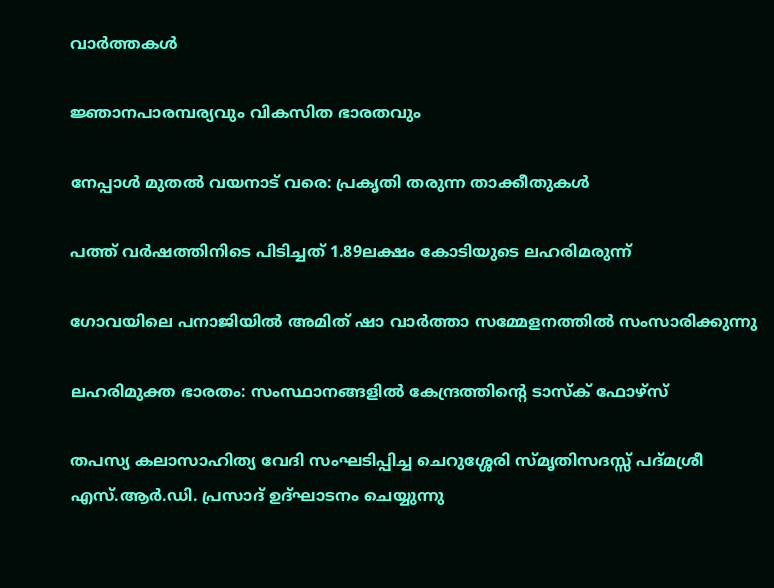വാര്‍ത്തകള്‍

ജ്ഞാനപാരമ്പര്യവും വികസിത ഭാരതവും

നേപ്പാള്‍ മുതല്‍ വയനാട് വരെ: പ്രകൃതി തരുന്ന താക്കീതുകള്‍

പത്ത് വര്‍ഷത്തിനിടെ പിടിച്ചത് 1.89ലക്ഷം കോടിയുടെ ലഹരിമരുന്ന്

ഗോവയിലെ പനാജിയില്‍ അമിത് ഷാ വാര്‍ത്താ സമ്മേളനത്തില്‍ സംസാരിക്കുന്നു

ലഹരിമുക്ത ഭാരതം: സംസ്ഥാനങ്ങളില്‍ കേന്ദ്രത്തിന്റെ ടാസ്‌ക് ഫോഴ്‌സ്

തപസ്യ കലാസാഹിത്യ വേദി സംഘടിപ്പിച്ച ചെറുശ്ശേരി സ്മൃതിസദസ്സ് പദ്മശ്രീ എസ്.ആര്‍.ഡി. പ്രസാദ് ഉദ്ഘാടനം ചെയ്യുന്നു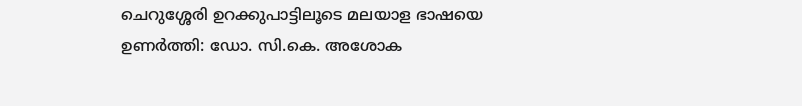ചെറുശ്ശേരി ഉറക്കുപാട്ടിലൂടെ മലയാള ഭാഷയെ ഉണര്‍ത്തി: ഡോ. സി.കെ. അശോക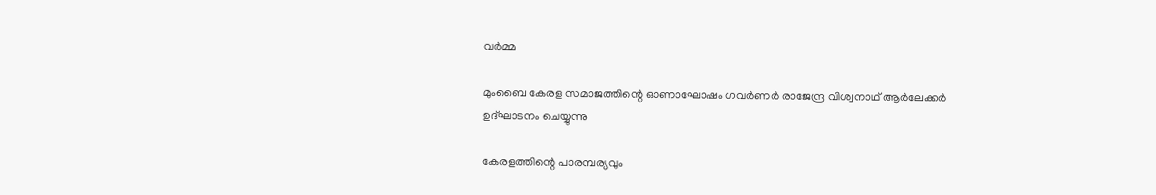വര്‍മ്മ

മുംബൈ കേരള സമാജത്തിന്റെ ഓണാഘോഷം ഗവര്‍ണര്‍ രാജേന്ദ്ര വിശ്വനാഥ് ആര്‍ലേക്കര്‍ ഉദ്ഘാടനം ചെയ്യുന്നു

കേരളത്തിന്റെ പാരമ്പര്യവും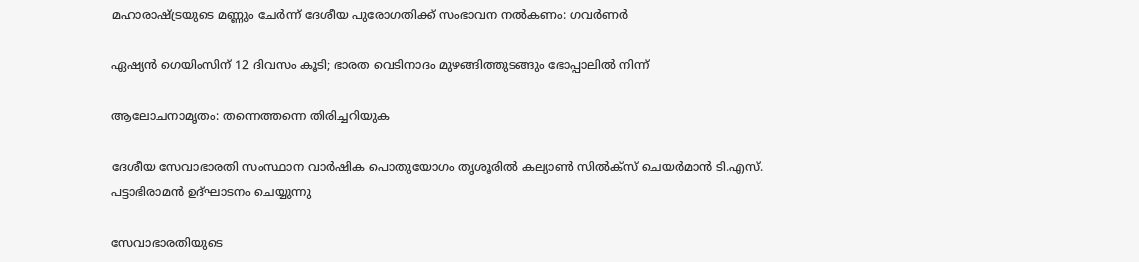മഹാരാഷ്‌ട്രയുടെ മണ്ണും ചേര്‍ന്ന് ദേശീയ പുരോഗതിക്ക് സംഭാവന നല്‍കണം: ഗവര്‍ണര്‍

ഏഷ്യന്‍ ഗെയിംസിന് 12 ദിവസം കൂടി; ഭാരത വെടിനാദം മുഴങ്ങിത്തുടങ്ങും ഭോപ്പാലില്‍ നിന്ന്

ആലോചനാമൃതം: തന്നെത്തന്നെ തിരിച്ചറിയുക

ദേശീയ സേവാഭാരതി സംസ്ഥാന വാര്‍ഷിക പൊതുയോഗം തൃശൂരില്‍ കല്യാണ്‍ സില്‍ക്‌സ് ചെയര്‍മാന്‍ ടി.എസ്.
പട്ടാഭിരാമന്‍ ഉദ്ഘാടനം ചെയ്യുന്നു

സേവാഭാരതിയുടെ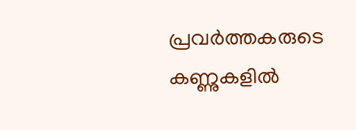പ്രവര്‍ത്തകരുടെ കണ്ണുകളില്‍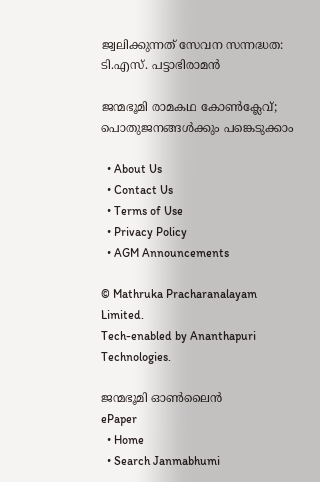ജ്വലിക്കുന്നത് സേവന സന്നദ്ധത: ടി.എസ്. പട്ടാഭിരാമന്‍

ജന്മഭൂമി രാമകഥ കോണ്‍ക്ലേവ്; പൊതുജനങ്ങള്‍ക്കും പങ്കെടുക്കാം

  • About Us
  • Contact Us
  • Terms of Use
  • Privacy Policy
  • AGM Announcements

© Mathruka Pracharanalayam Limited.
Tech-enabled by Ananthapuri Technologies.

ജന്മഭൂമി ഓണ്‍ലൈന്‍
ePaper
  • Home
  • Search Janmabhumi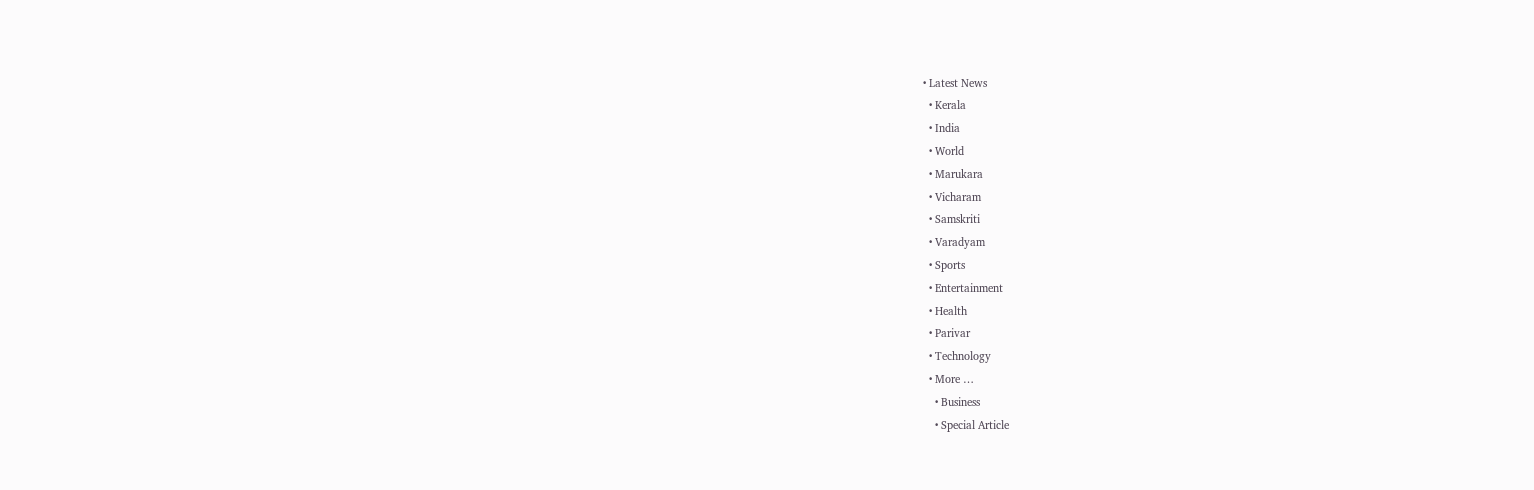• Latest News
  • Kerala
  • India
  • World
  • Marukara
  • Vicharam
  • Samskriti
  • Varadyam
  • Sports
  • Entertainment
  • Health
  • Parivar
  • Technology
  • More …
    • Business
    • Special Article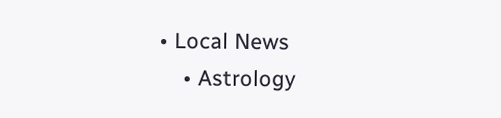• Local News
    • Astrology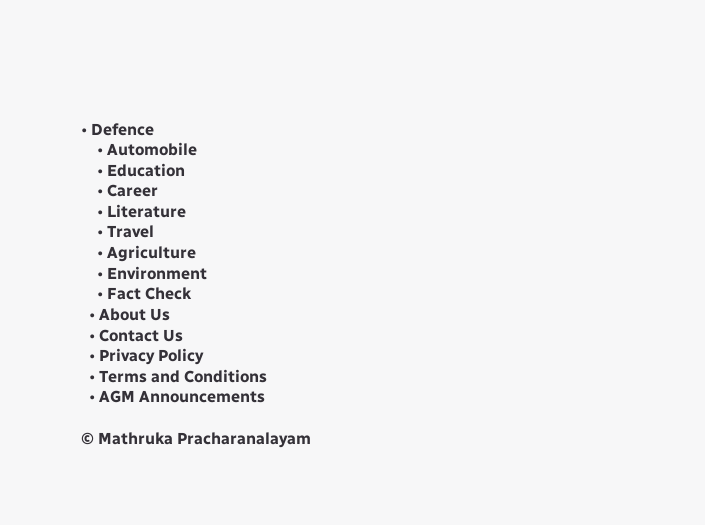• Defence
    • Automobile
    • Education
    • Career
    • Literature
    • Travel
    • Agriculture
    • Environment
    • Fact Check
  • About Us
  • Contact Us
  • Privacy Policy
  • Terms and Conditions
  • AGM Announcements

© Mathruka Pracharanalayam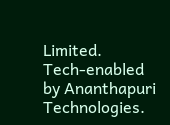Limited.
Tech-enabled by Ananthapuri Technologies.